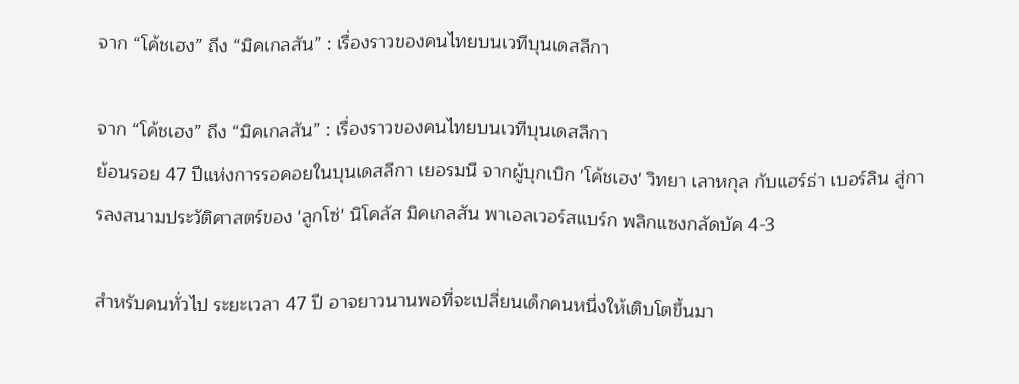จาก “โค้ชเฮง” ถึง “มิคเกลสัน” : เรื่องราวของคนไทยบนเวทีบุนเดสลีกา

จาก “โค้ชเฮง” ถึง “มิคเกลสัน” : เรื่องราวของคนไทยบนเวทีบุนเดสลีกา
ย้อนรอย 47 ปีแห่งการรอคอยในบุนเดสลีกา เยอรมนี จากผู้บุกเบิก 'โค้ชเฮง' วิทยา เลาหกุล กับแฮร์ธ่า เบอร์ลิน สู่การลงสนามประวัติศาสตร์ของ 'ลูกโซ่' นิโคลัส มิคเกลสัน พาเอลเวอร์สแบร์ก พลิกแซงกลัดบัค 4-3

สำหรับคนทั่วไป ระยะเวลา 47 ปี อาจยาวนานพอที่จะเปลี่ยนเด็กคนหนึ่งให้เติบโตขึ้นมา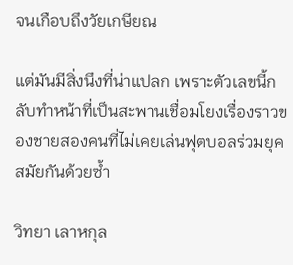จนเกือบถึงวัยเกษียณ

แต่มันมีสิ่งนึงที่น่าแปลก เพราะตัวเลขนี้กลับทำหน้าที่เป็นสะพานเชื่อมโยงเรื่องราวของชายสองคนที่ไม่เคยเล่นฟุตบอลร่วมยุคสมัยกันด้วยซ้ำ

วิทยา เลาหกุล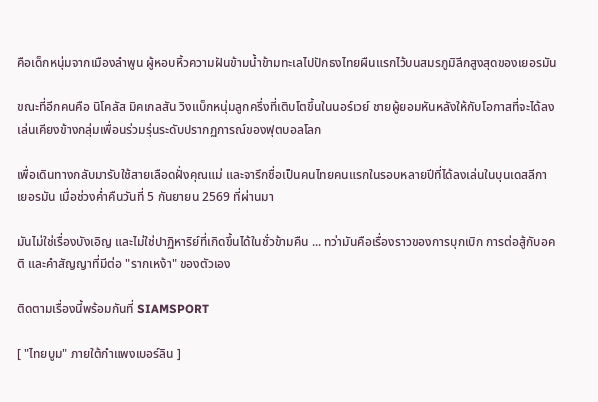คือเด็กหนุ่มจากเมืองลำพูน ผู้หอบหิ้วความฝันข้ามน้ำข้ามทะเลไปปักธงไทยผืนแรกไว้บนสมรภูมิลีกสูงสุดของเยอรมัน

ขณะที่อีกคนคือ นิโคลัส มิคเกลสัน วิงแบ็กหนุ่มลูกครึ่งที่เติบโตขึ้นในนอร์เวย์ ชายผู้ยอมหันหลังให้กับโอกาสที่จะได้ลงเล่นเคียงข้างกลุ่มเพื่อนร่วมรุ่นระดับปรากฏการณ์ของฟุตบอลโลก

เพื่อเดินทางกลับมารับใช้สายเลือดฝั่งคุณแม่ และจารึกชื่อเป็นคนไทยคนแรกในรอบหลายปีที่ได้ลงเล่นในบุนเดสลีกา เยอรมัน เมื่อช่วงค่ำคืนวันที่ 5 กันยายน 2569 ที่ผ่านมา

มันไม่ใช่เรื่องบังเอิญ และไม่ใช่ปาฏิหาริย์ที่เกิดขึ้นได้ในชั่วข้ามคืน ... ทว่ามันคือเรื่องราวของการบุกเบิก การต่อสู้กับอคติ และคำสัญญาที่มีต่อ "รากเหง้า" ของตัวเอง

ติดตามเรื่องนี้พร้อมกันที่ SIAMSPORT

[ "ไทยบูม" ภายใต้กำแพงเบอร์ลิน ]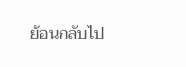ย้อนกลับไป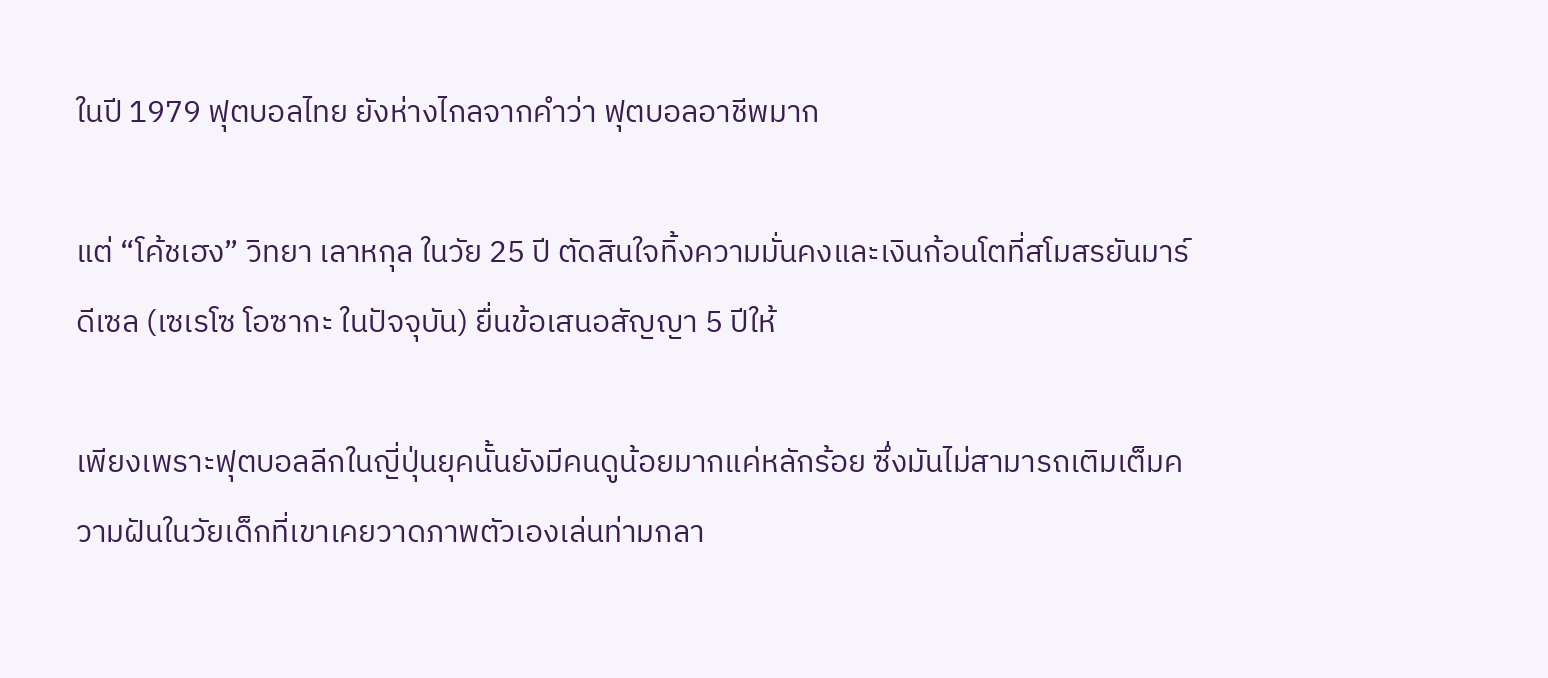ในปี 1979 ฟุตบอลไทย ยังห่างไกลจากคำว่า ฟุตบอลอาชีพมาก

แต่ “โค้ชเฮง” วิทยา เลาหกุล ในวัย 25 ปี ตัดสินใจทิ้งความมั่นคงและเงินก้อนโตที่สโมสรยันมาร์ ดีเซล (เซเรโซ โอซากะ ในปัจจุบัน) ยื่นข้อเสนอสัญญา 5 ปีให้

เพียงเพราะฟุตบอลลีกในญี่ปุ่นยุคนั้นยังมีคนดูน้อยมากแค่หลักร้อย ซึ่งมันไม่สามารถเติมเต็มความฝันในวัยเด็กที่เขาเคยวาดภาพตัวเองเล่นท่ามกลา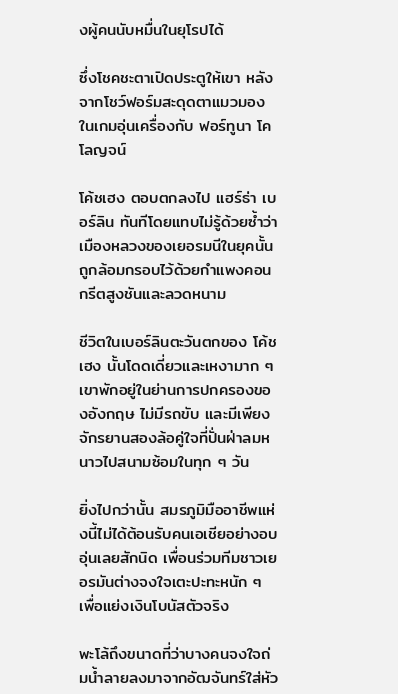งผู้คนนับหมื่นในยุโรปได้

ซึ่งโชคชะตาเปิดประตูให้เขา หลังจากโชว์ฟอร์มสะดุดตาแมวมองในเกมอุ่นเครื่องกับ ฟอร์ทูนา โคโลญจน์

โค้ชเฮง ตอบตกลงไป แฮร์ธ่า เบอร์ลิน ทันทีโดยแทบไม่รู้ด้วยซ้ำว่าเมืองหลวงของเยอรมนีในยุคนั้นถูกล้อมกรอบไว้ด้วยกำแพงคอนกรีตสูงชันและลวดหนาม

ชีวิตในเบอร์ลินตะวันตกของ โค้ชเฮง นั้นโดดเดี่ยวและเหงามาก ๆ เขาพักอยู่ในย่านการปกครองของอังกฤษ ไม่มีรถขับ และมีเพียงจักรยานสองล้อคู่ใจที่ปั่นฝ่าลมหนาวไปสนามซ้อมในทุก ๆ วัน

ยิ่งไปกว่านั้น สมรภูมิมืออาชีพแห่งนี้ไม่ได้ต้อนรับคนเอเชียอย่างอบอุ่นเลยสักนิด เพื่อนร่วมทีมชาวเยอรมันต่างจงใจเตะปะทะหนัก ๆ เพื่อแย่งเงินโบนัสตัวจริง

พะโล้ถึงขนาดที่ว่าบางคนจงใจถ่มน้ำลายลงมาจากอัฒจันทร์ใส่หัว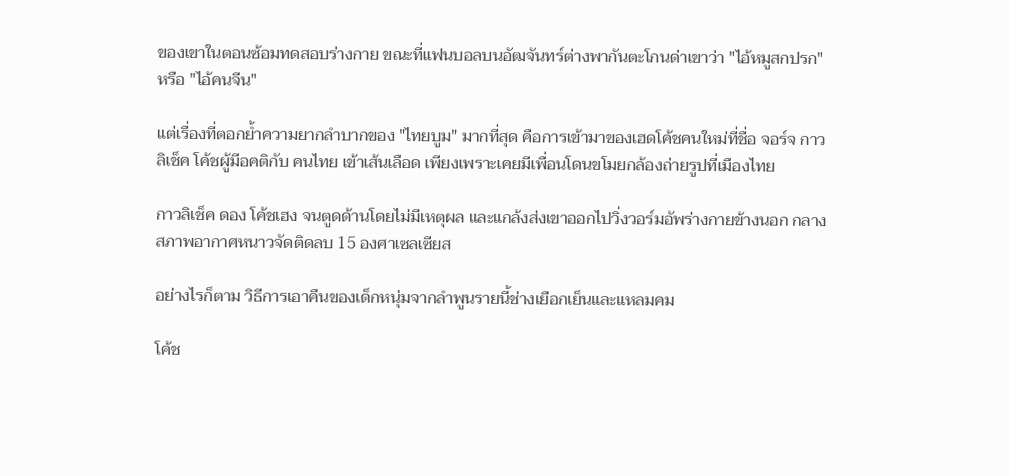ของเขาในตอนซ้อมทดสอบร่างกาย ขณะที่แฟนบอลบนอัฒจันทร์ต่างพากันตะโกนด่าเขาว่า "ไอ้หมูสกปรก" หรือ "ไอ้คนจีน"

แต่เรื่องที่ตอกย้ำความยากลำบากของ "ไทยบูม" มากที่สุด คือการเข้ามาของเฮดโค้ชคนใหม่ที่ชื่อ จอร์จ กาวลิเช็ค โค้ชผู้มีอคติกับ คนไทย เข้าเส้นเลือด เพียงเพราะเคยมีเพื่อนโดนขโมยกล้องถ่ายรูปที่เมืองไทย

กาวลิเช็ค ดอง โค้ชเฮง จนตูดด้านโดยไม่มีเหตุผล และแกล้งส่งเขาออกไปวิ่งวอร์มอัพร่างกายข้างนอก กลางสภาพอากาศหนาวจัดติดลบ 15 องศาเซลเซียส

อย่างไรก็ตาม วิธีการเอาคืนของเด็กหนุ่มจากลำพูนรายนี้ช่างเยือกเย็นและแหลมคม

โค้ช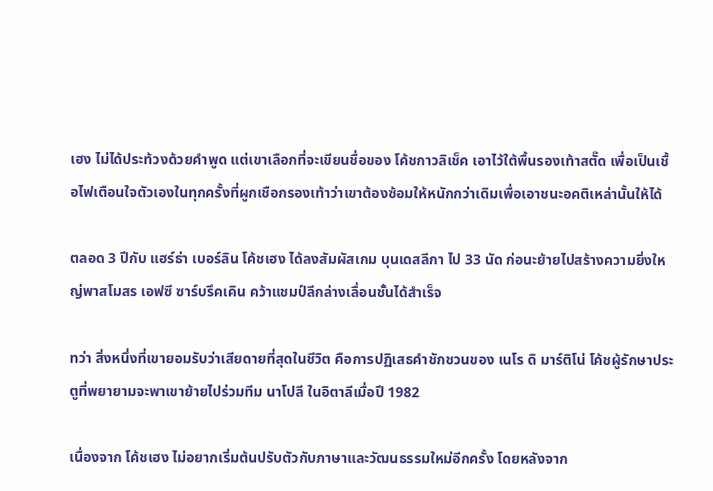เฮง ไม่ได้ประท้วงด้วยคำพูด แต่เขาเลือกที่จะเขียนชื่อของ โค้ชกาวลิเช็ค เอาไว้ใต้พื้นรองเท้าสตั๊ด เพื่อเป็นเชื้อไฟเตือนใจตัวเองในทุกครั้งที่ผูกเชือกรองเท้าว่าเขาต้องซ้อมให้หนักกว่าเดิมเพื่อเอาชนะอคติเหล่านั้นให้ได้

ตลอด 3 ปีกับ แฮร์ธ่า เบอร์ลิน โค้ชเฮง ได้ลงสัมผัสเกม บุนเดสลีกา ไป 33 นัด ก่อนะย้ายไปสร้างความยิ่งใหญ่พาสโมสร เอฟซี ซาร์บรึคเคิน คว้าแชมป์ลีกล่างเลื่อนชั้นได้สำเร็จ

ทว่า สิ่งหนึ่งที่เขายอมรับว่าเสียดายที่สุดในชีวิต คือการปฏิเสธคำชักชวนของ เนโร ดิ มาร์ติโน่ โค้ชผู้รักษาประตูที่พยายามจะพาเขาย้ายไปร่วมทีม นาโปลี ในอิตาลีเมื่อปี 1982

เนื่องจาก โค้ชเฮง ไม่อยากเริ่มต้นปรับตัวกับภาษาและวัฒนธรรมใหม่อีกครั้ง โดยหลังจาก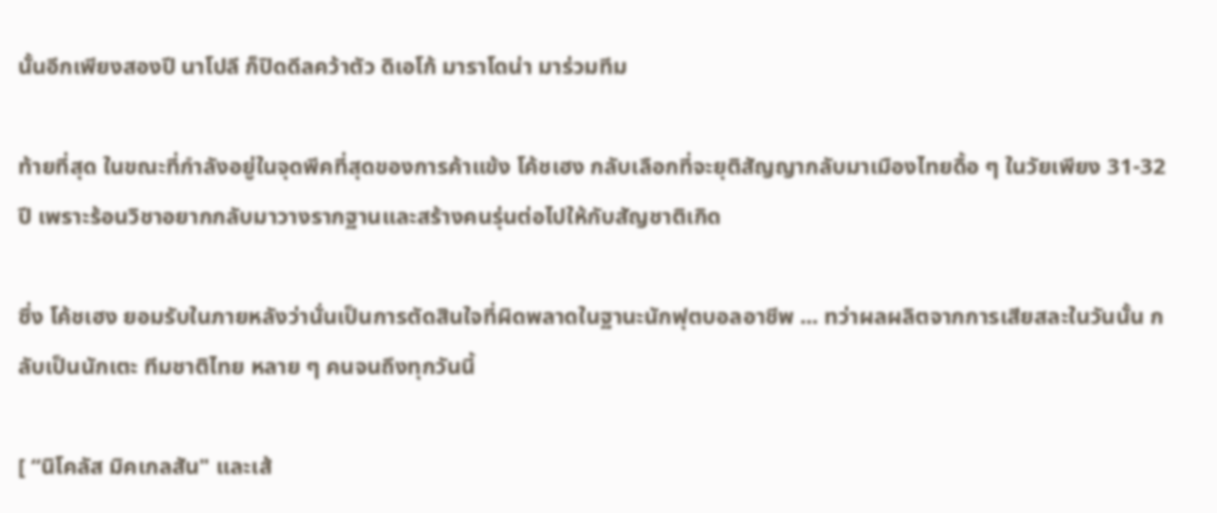นั้นอีกเพียงสองปี นาโปลี ก็ปิดดีลคว้าตัว ดิเอโก้ มาราโดน่า มาร่วมทีม

ท้ายที่สุด ในขณะที่กำลังอยู่ในจุดพีคที่สุดของการค้าแข้ง โค้ชเฮง กลับเลือกที่จะยุติสัญญากลับมาเมืองไทยดื้อ ๆ ในวัยเพียง 31-32 ปี เพราะร้อนวิชาอยากกลับมาวางรากฐานและสร้างคนรุ่นต่อไปให้กับสัญชาติเกิด

ซึ่ง โค้ชเฮง ยอมรับในภายหลังว่านั่นเป็นการตัดสินใจที่ผิดพลาดในฐานะนักฟุตบอลอาชีพ ... ทว่าผลผลิตจากการเสียสละในวันนั้น กลับเป็นนักเตะ ทีมชาติไทย หลาย ๆ คนจนถึงทุกวันนี้

[ “นิโคลัส มิคเกลสัน" และเส้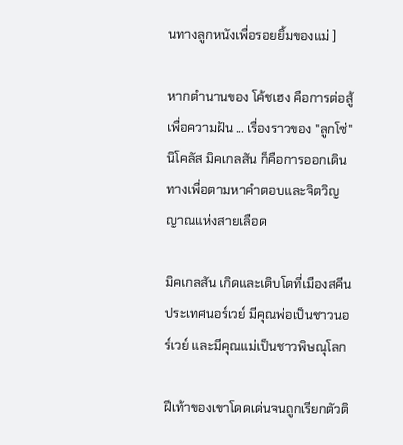นทางลูกหนังเพื่อรอยยิ้มของแม่ ]

หากตำนานของ โค้ชเฮง คือการต่อสู้เพื่อความฝัน ... เรื่องราวของ "ลูกโซ่" นิโคลัส มิคเกลสัน ก็คือการออกเดินทางเพื่อตามหาคำตอบและจิตวิญญาณแห่งสายเลือด

มิคเกลสัน เกิดและเติบโตที่เมืองสคีน ประเทศนอร์เวย์ มีคุณพ่อเป็นชาวนอร์เวย์ และมีคุณแม่เป็นชาวพิษณุโลก

ฝีเท้าของเขาโดดเด่นจนถูกเรียกตัวติ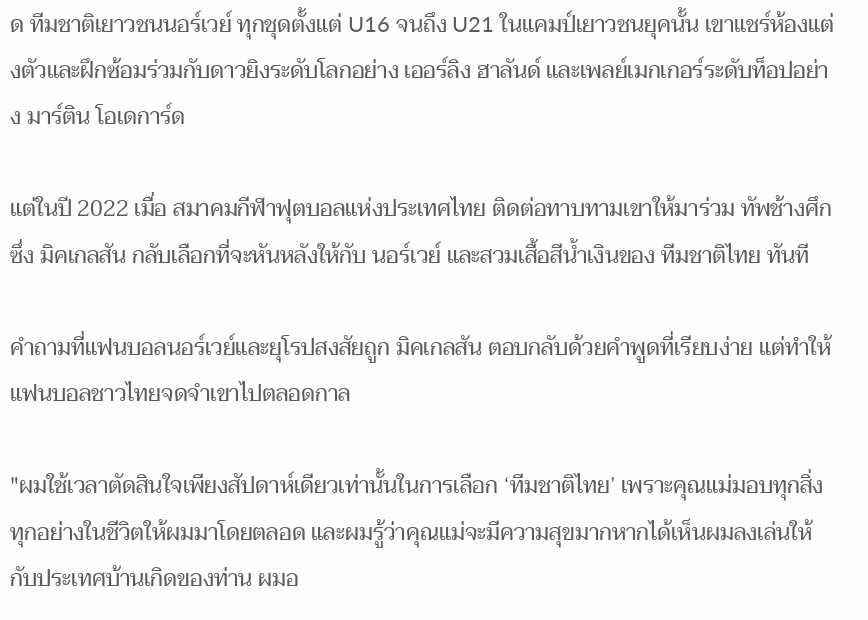ด ทีมชาติเยาวชนนอร์เวย์ ทุกชุดตั้งแต่ U16 จนถึง U21 ในแคมป์เยาวชนยุคนั้น เขาแชร์ห้องแต่งตัวและฝึกซ้อมร่วมกับดาวยิงระดับโลกอย่าง เออร์ลิง ฮาลันด์ และเพลย์เมกเกอร์ระดับท็อปอย่าง มาร์ติน โอเดการ์ด

แต่ในปี 2022 เมื่อ สมาคมกีฬาฟุตบอลแห่งประเทศไทย ติดต่อทาบทามเขาให้มาร่วม ทัพช้างศึก ซึ่ง มิคเกลสัน กลับเลือกที่จะหันหลังให้กับ นอร์เวย์ และสวมเสื้อสีน้ำเงินของ ทีมชาติไทย ทันที

คำถามที่แฟนบอลนอร์เวย์และยุโรปสงสัยถูก มิคเกลสัน ตอบกลับด้วยคำพูดที่เรียบง่าย แต่ทำให้แฟนบอลชาวไทยจดจำเขาไปตลอดกาล

"ผมใช้เวลาตัดสินใจเพียงสัปดาห์เดียวเท่านั้นในการเลือก ‘ทีมชาติไทย’ เพราะคุณแม่มอบทุกสิ่งทุกอย่างในชีวิตให้ผมมาโดยตลอด และผมรู้ว่าคุณแม่จะมีความสุขมากหากได้เห็นผมลงเล่นให้กับประเทศบ้านเกิดของท่าน ผมอ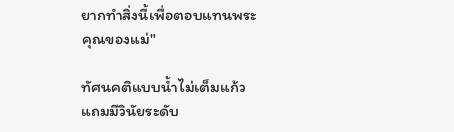ยากทำสิ่งนี้เพื่อตอบแทนพระคุณของแม่"

ทัศนคติแบบน้ำไม่เต็มแก้ว แถมมีวินัยระดับ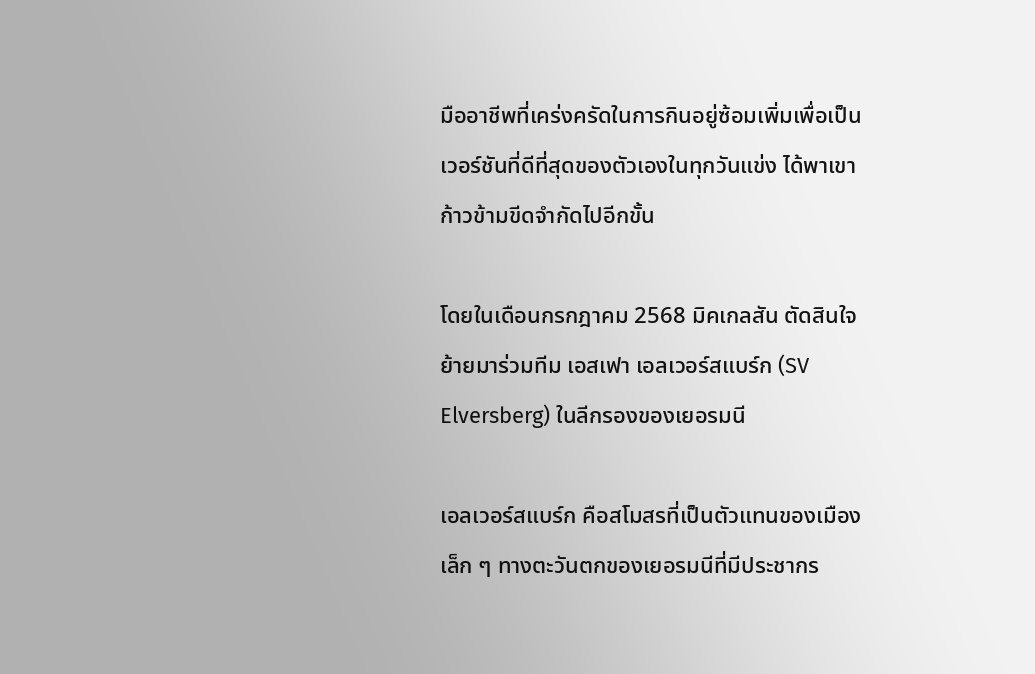มืออาชีพที่เคร่งครัดในการกินอยู่ซ้อมเพิ่มเพื่อเป็นเวอร์ชันที่ดีที่สุดของตัวเองในทุกวันแข่ง ได้พาเขาก้าวข้ามขีดจำกัดไปอีกขั้น

โดยในเดือนกรกฎาคม 2568 มิคเกลสัน ตัดสินใจย้ายมาร่วมทีม เอสเฟา เอลเวอร์สแบร์ก (SV Elversberg) ในลีกรองของเยอรมนี

เอลเวอร์สแบร์ก คือสโมสรที่เป็นตัวแทนของเมืองเล็ก ๆ ทางตะวันตกของเยอรมนีที่มีประชากร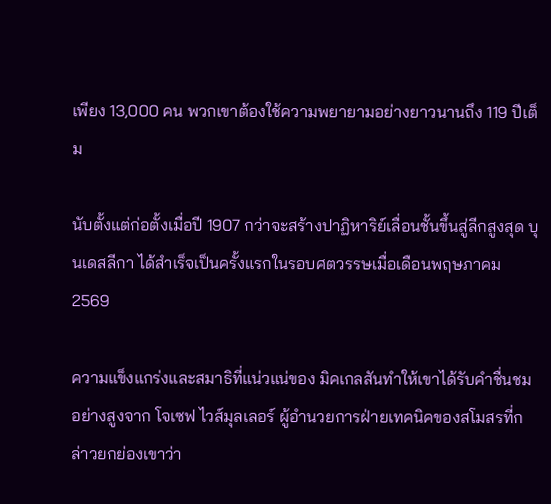เพียง 13,000 คน พวกเขาต้องใช้ความพยายามอย่างยาวนานถึง 119 ปีเต็ม

นับตั้งแต่ก่อตั้งเมื่อปี 1907 กว่าจะสร้างปาฏิหาริย์เลื่อนชั้นขึ้นสู่ลีกสูงสุด บุนเดสลีกา ได้สำเร็จเป็นครั้งแรกในรอบศตวรรษเมื่อเดือนพฤษภาคม 2569

ความแข็งแกร่งและสมาธิที่แน่วแน่ของ มิคเกลสันทำให้เขาได้รับคำชื่นชมอย่างสูงจาก โจเซฟ ไวส์มุลเลอร์ ผู้อำนวยการฝ่ายเทคนิคของสโมสรที่กล่าวยกย่องเขาว่า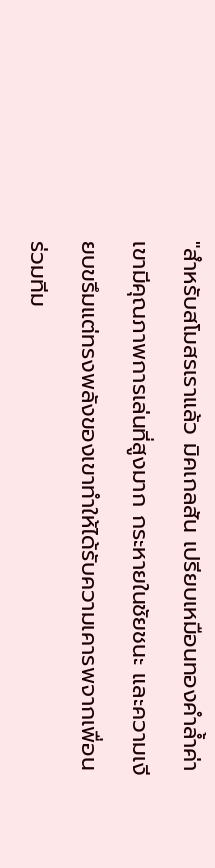"สำหรับสโมสรเราแล้ว มิคเกลสัน เปรียบเหมือนทองคำล้ำค่า เขามีคุณภาพการเล่นที่สูงมาก กระหายในชัยชนะ และความเงียบขรึมแต่ทรงพลังของเขาทำให้ได้รับความเคารพจากเพื่อนร่วมทีม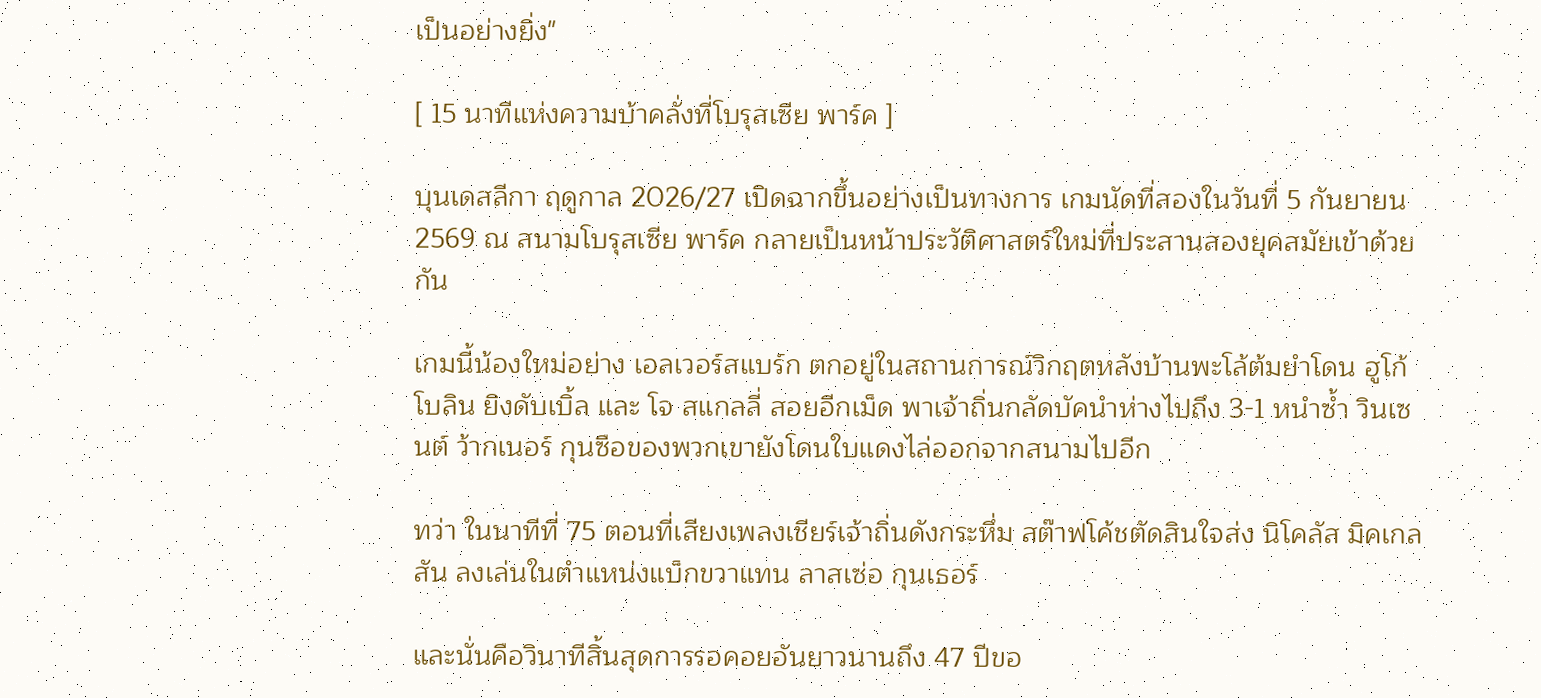เป็นอย่างยิ่ง"

[ 15 นาทีแห่งความบ้าคลั่งที่โบรุสเซีย พาร์ค ]

บุนเดสลีกา ฤดูกาล 2026/27 เปิดฉากขึ้นอย่างเป็นทางการ เกมนัดที่สองในวันที่ 5 กันยายน 2569 ณ สนามโบรุสเซีย พาร์ค กลายเป็นหน้าประวัติศาสตร์ใหม่ที่ประสานสองยุคสมัยเข้าด้วยกัน

เกมนี้น้องใหม่อย่าง เอลเวอร์สแบร์ก ตกอยู่ในสถานการณ์วิกฤตหลังบ้านพะโล้ต้มยำโดน ฮูโก้ โบลิน ยิงดับเบิ้ล และ โจ สแกลลี่ สอยอีกเม็ด พาเจ้าถิ่นกลัดบัคนำห่างไปถึง 3-1 หนำซ้ำ วินเซนต์ ว้ากเนอร์ กุนซือของพวกเขายังโดนใบแดงไล่ออกจากสนามไปอีก

ทว่า ในนาทีที่ 75 ตอนที่เสียงเพลงเชียร์เจ้าถิ่นดังกระหึ่ม สต๊าฟโค้ชตัดสินใจส่ง นิโคลัส มิคเกลสัน ลงเล่นในตำแหน่งแบ็กขวาแทน ลาสเซ่อ กุนเธอร์

และนั่นคือวินาทีสิ้นสุดการรอคอยอันยาวนานถึง 47 ปีขอ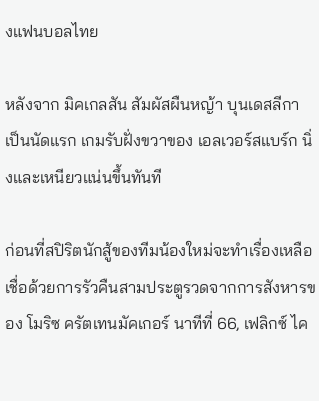งแฟนบอลไทย

หลังจาก มิคเกลสัน สัมผัสผืนหญ้า บุนเดสลีกา เป็นนัดแรก เกมรับฝั่งขวาของ เอลเวอร์สแบร์ก นิ่งและเหนียวแน่นขึ้นทันที

ก่อนที่สปิริตนักสู้ของทีมน้องใหม่จะทำเรื่องเหลือเชื่อด้วยการรัวคืนสามประตูรวดจากการสังหารของ โมริซ ครัตเทนมัคเกอร์ นาทีที่ 66, เฟลิกซ์ ไค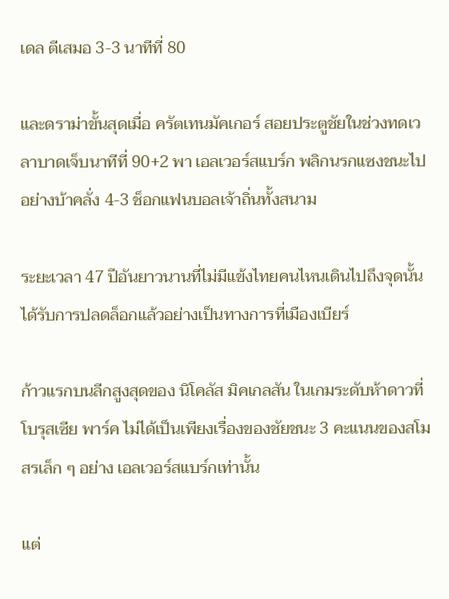เดล ตีเสมอ 3-3 นาทีที่ 80

และดราม่าขั้นสุดเมื่อ ครัตเทนมัคเกอร์ สอยประตูชัยในช่วงทดเวลาบาดเจ็บนาทีที่ 90+2 พา เอลเวอร์สแบร์ก พลิกนรกแซงชนะไปอย่างบ้าคลั่ง 4-3 ช็อกแฟนบอลเจ้าถิ่นทั้งสนาม

ระยะเวลา 47 ปีอันยาวนานที่ไม่มีแข้งไทยคนไหนเดินไปถึงจุดนั้นได้รับการปลดล็อกแล้วอย่างเป็นทางการที่เมืองเบียร์

ก้าวแรกบนลีกสูงสุดของ นิโคลัส มิคเกลสัน ในเกมระดับห้าดาวที่โบรุสเซีย พาร์ค ไม่ได้เป็นเพียงเรื่องของชัยชนะ 3 คะแนนของสโมสรเล็ก ๆ อย่าง เอลเวอร์สแบร์กเท่านั้น

แต่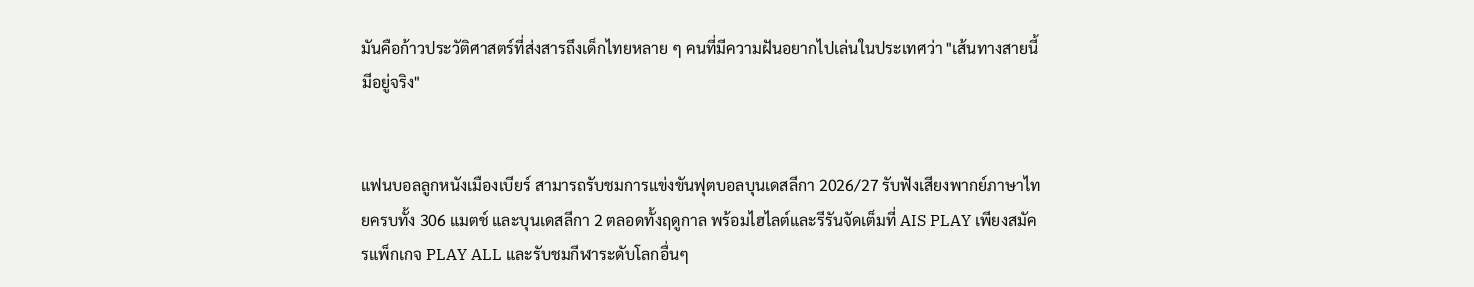มันคือก้าวประวัติศาสตร์ที่ส่งสารถึงเด็กไทยหลาย ๆ คนที่มีความฝันอยากไปเล่นในประเทศว่า "เส้นทางสายนี้มีอยู่จริง"


แฟนบอลลูกหนังเมืองเบียร์ สามารถรับชมการแข่งขันฟุตบอลบุนเดสลีกา 2026/27 รับฟังเสียงพากย์ภาษาไทยครบทั้ง 306 แมตช์ และบุนเดสลีกา 2 ตลอดทั้งฤดูกาล พร้อมไฮไลต์และรีรันจัดเต็มที่ AIS PLAY เพียงสมัครแพ็กเกจ PLAY ALL และรับชมกีฬาระดับโลกอื่นๆ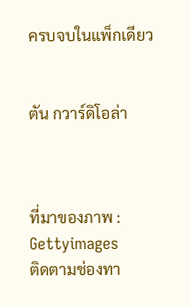ครบจบในแพ็กเดียว


ตัน กวาร์ดิโอล่า



ที่มาของภาพ : Gettyimages
ติดตามช่องทา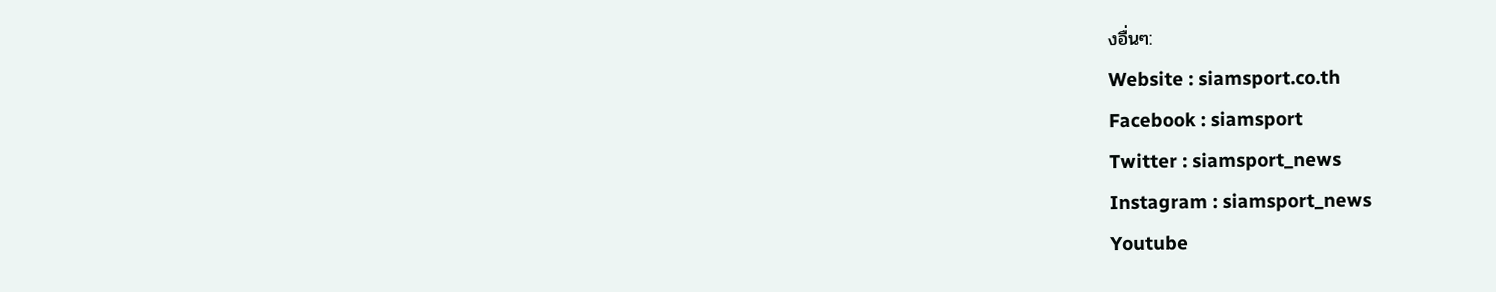งอื่นๆ:
Website : siamsport.co.th
Facebook : siamsport
Twitter : siamsport_news
Instagram : siamsport_news
Youtube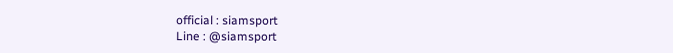official : siamsport
Line : @siamsport